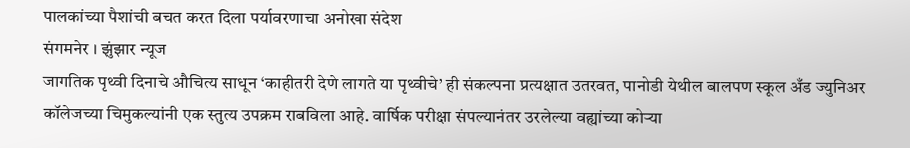पालकांच्या पैशांची बचत करत दिला पर्यावरणाचा अनोखा संदेश
संगमनेर । झुंझार न्यूज
जागतिक पृथ्वी दिनाचे औचित्य साधून ‘काहीतरी देणे लागते या पृथ्वीचे’ ही संकल्पना प्रत्यक्षात उतरवत, पानोडी येथील बालपण स्कूल अँड ज्युनिअर कॉलेजच्या चिमुकल्यांनी एक स्तुत्य उपक्रम राबविला आहे. वार्षिक परीक्षा संपल्यानंतर उरलेल्या वह्यांच्या कोऱ्या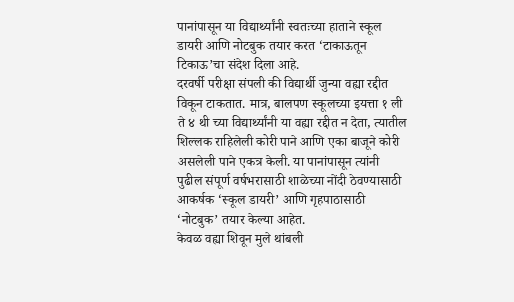पानांपासून या विद्यार्थ्यांनी स्वतःच्या हाताने स्कूल डायरी आणि नोटबुक तयार करत ‘टाकाऊतून टिकाऊ’चा संदेश दिला आहे.
दरवर्षी परीक्षा संपली की विद्यार्थी जुन्या वह्या रद्दीत विकून टाकतात. मात्र, बालपण स्कूलच्या इयत्ता १ ली ते ४ थी च्या विद्यार्थ्यांनी या वह्या रद्दीत न देता, त्यातील शिल्लक राहिलेली कोरी पाने आणि एका बाजूने कोरी असलेली पाने एकत्र केली. या पानांपासून त्यांनी पुढील संपूर्ण वर्षभरासाठी शाळेच्या नोंदी ठेवण्यासाठी आकर्षक ‘स्कूल डायरी’ आणि गृहपाठासाठी ‘नोटबुक’ तयार केल्या आहेत.
केवळ वह्या शिवून मुले थांबली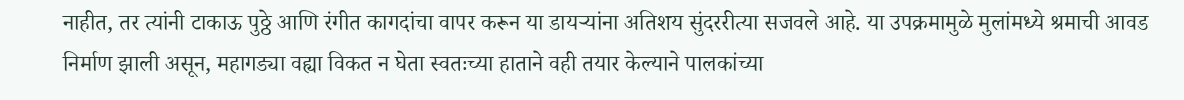नाहीत, तर त्यांनी टाकाऊ पुठ्ठे आणि रंगीत कागदांचा वापर करून या डायऱ्यांना अतिशय सुंदररीत्या सजवले आहे. या उपक्रमामुळे मुलांमध्ये श्रमाची आवड निर्माण झाली असून, महागड्या वह्या विकत न घेता स्वतःच्या हाताने वही तयार केल्याने पालकांच्या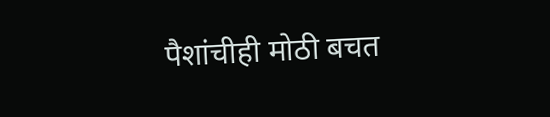पैशांचीही मोठी बचत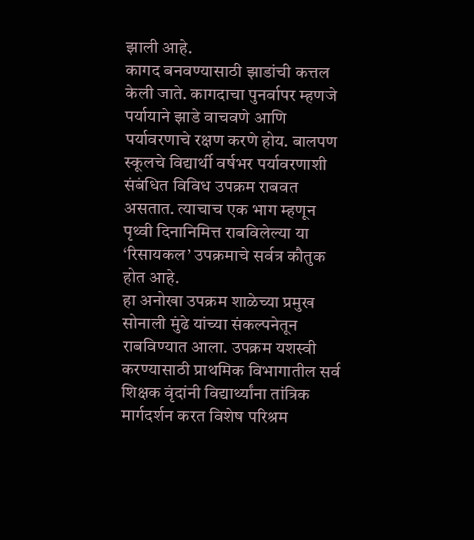झाली आहे.
कागद बनवण्यासाठी झाडांची कत्तल केली जाते. कागदाचा पुनर्वापर म्हणजे पर्यायाने झाडे वाचवणे आणि पर्यावरणाचे रक्षण करणे होय. बालपण स्कूलचे विद्यार्थी वर्षभर पर्यावरणाशी संबंधित विविध उपक्रम राबवत असतात. त्याचाच एक भाग म्हणून पृथ्वी दिनानिमित्त राबविलेल्या या ‘रिसायकल’ उपक्रमाचे सर्वत्र कौतुक होत आहे.
हा अनोखा उपक्रम शाळेच्या प्रमुख सोनाली मुंढे यांच्या संकल्पनेतून राबविण्यात आला. उपक्रम यशस्वी करण्यासाठी प्राथमिक विभागातील सर्व शिक्षक वृंदांनी विद्यार्थ्यांना तांत्रिक मार्गदर्शन करत विशेष परिश्रम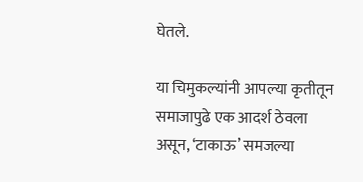घेतले.

या चिमुकल्यांनी आपल्या कृतीतून समाजापुढे एक आदर्श ठेवला असून, ‘टाकाऊ’ समजल्या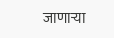जाणाऱ्या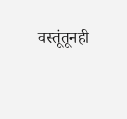वस्तूंतूनही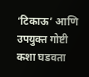‘टिकाऊ’ आणि उपयुक्त गोष्टी कशा घडवता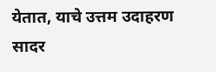येतात, याचे उत्तम उदाहरण सादर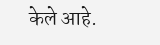केले आहे.